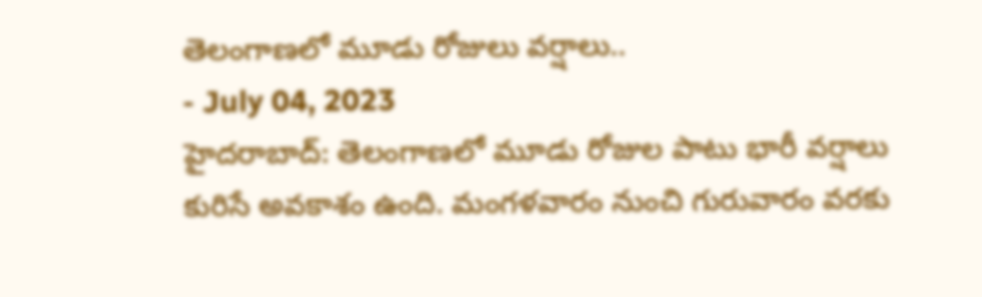తెలంగాణలో మూడు రోజులు వర్షాలు..
- July 04, 2023
హైదరాబాద్: తెలంగాణలో మూడు రోజుల పాటు భారీ వర్షాలు కురిసే అవకాశం ఉంది. మంగళవారం నుంచి గురువారం వరకు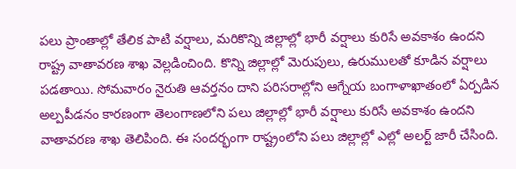పలు ప్రాంతాల్లో తేలిక పాటి వర్షాలు, మరికొన్ని జిల్లాల్లో భారీ వర్షాలు కురిసే అవకాశం ఉందని రాష్ట్ర వాతావరణ శాఖ వెల్లడించింది. కొన్ని జిల్లాల్లో మెరుపులు, ఉరుములతో కూడిన వర్షాలు పడతాయి. సోమవారం నైరుతి ఆవర్తనం దాని పరిసరాల్లోని ఆగ్నేయ బంగాళాఖాతంలో ఏర్పడిన అల్పపీడనం కారణంగా తెలంగాణలోని పలు జిల్లాల్లో భారీ వర్షాలు కురిసే అవకాశం ఉందని వాతావరణ శాఖ తెలిపింది. ఈ సందర్భంగా రాష్ట్రంలోని పలు జిల్లాల్లో ఎల్లో అలర్ట్ జారీ చేసింది.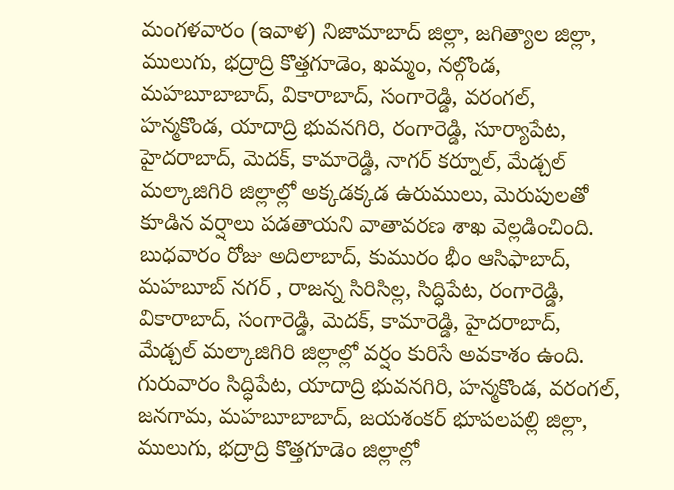మంగళవారం (ఇవాళ) నిజామాబాద్ జిల్లా, జగిత్యాల జిల్లా, ములుగు, భద్రాద్రి కొత్తగూడెం, ఖమ్మం, నల్గొండ, మహబూబాబాద్, వికారాబాద్, సంగారెడ్డి, వరంగల్, హన్మకొండ, యాదాద్రి భువనగిరి, రంగారెడ్డి, సూర్యాపేట, హైదరాబాద్, మెదక్, కామారెడ్డి, నాగర్ కర్నూల్, మేడ్చల్ మల్కాజిగిరి జిల్లాల్లో అక్కడక్కడ ఉరుములు, మెరుపులతో కూడిన వర్షాలు పడతాయని వాతావరణ శాఖ వెల్లడించింది.
బుధవారం రోజు అదిలాబాద్, కుమురం భీం ఆసిఫాబాద్, మహబూబ్ నగర్ , రాజన్న సిరిసిల్ల, సిద్ధిపేట, రంగారెడ్డి, వికారాబాద్, సంగారెడ్డి, మెదక్, కామారెడ్డి, హైదరాబాద్, మేడ్చల్ మల్కాజిగిరి జిల్లాల్లో వర్షం కురిసే అవకాశం ఉంది.
గురువారం సిద్ధిపేట, యాదాద్రి భువనగిరి, హన్మకొండ, వరంగల్, జనగామ, మహబూబాబాద్, జయశంకర్ భూపలపల్లి జిల్లా, ములుగు, భద్రాద్రి కొత్తగూడెం జిల్లాల్లో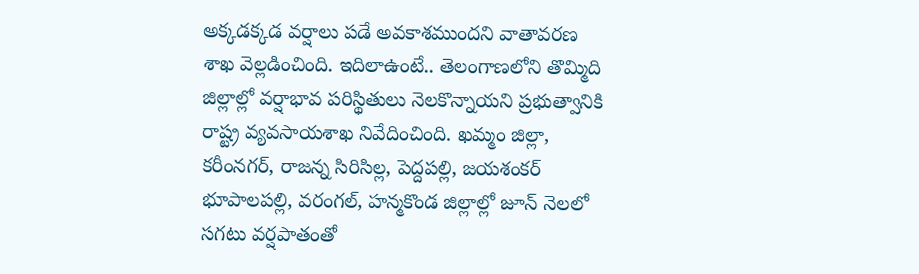అక్కడక్కడ వర్షాలు పడే అవకాశముందని వాతావరణ శాఖ వెల్లడించింది. ఇదిలాఉంటే.. తెలంగాణలోని తొమ్మిది జిల్లాల్లో వర్షాభావ పరిస్థితులు నెలకొన్నాయని ప్రభుత్వానికి రాష్ట్ర వ్యవసాయశాఖ నివేదించింది. ఖమ్మం జిల్లా, కరీంనగర్, రాజన్న సిరిసిల్ల, పెద్దపల్లి, జయశంకర్ భూపాలపల్లి, వరంగల్, హన్మకొండ జిల్లాల్లో జూన్ నెలలో సగటు వర్షపాతంతో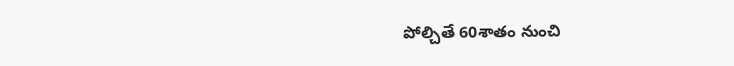పోల్చితే 60శాతం నుంచి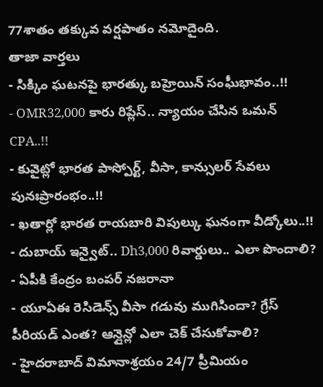77శాతం తక్కువ వర్షపాతం నమోదైంది.
తాజా వార్తలు
- సిక్కిం ఘటనపై భారత్కు బహ్రెయిన్ సంఘీభావం..!!
- OMR32,000 కారు రిప్లేస్.. న్యాయం చేసిన ఒమన్ CPA..!!
- కువైట్లో భారత పాస్పోర్ట్, వీసా, కాన్సులర్ సేవలు పునఃప్రారంభం..!!
- ఖతార్లో భారత రాయబారి విపుల్కు ఘనంగా వీడ్కోలు..!!
- దుబాయ్ ఇన్వైట్.. Dh3,000 రివార్డులు.. ఎలా పొందాలి?
- ఏపీకి కేంద్రం బంపర్ నజరానా
- యూఏఈ రెసిడెన్స్ వీసా గడువు ముగిసిందా? గ్రేస్ పీరియడ్ ఎంత? ఆన్లైన్లో ఎలా చెక్ చేసుకోవాలి?
- హైదరాబాద్ విమానాశ్రయం 24/7 ప్రీమియం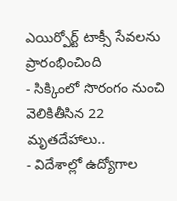ఎయిర్పోర్ట్ టాక్సీ సేవలను ప్రారంభించింది
- సిక్కింలో సొరంగం నుంచి వెలికితీసిన 22 మృతదేహాలు..
- విదేశాల్లో ఉద్యోగాల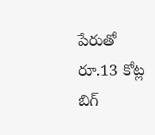పేరుతో రూ.13 కోట్ల బిగ్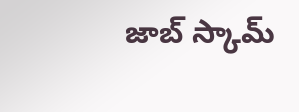జాబ్ స్కామ్